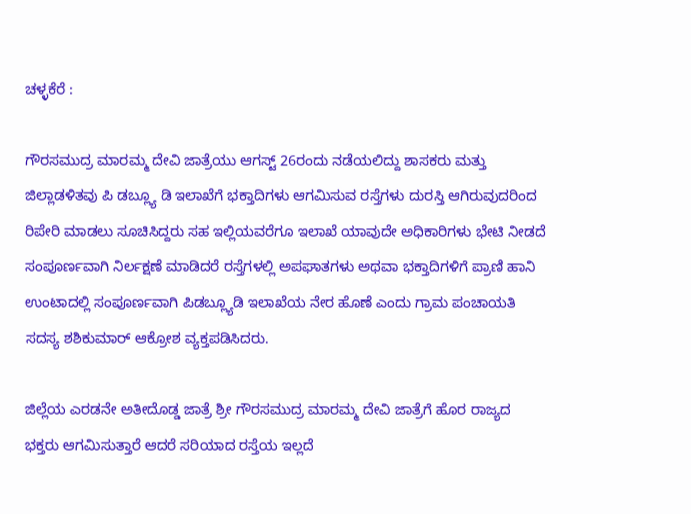ಚಳ್ಳಕೆರೆ :

ಗೌರಸಮುದ್ರ ಮಾರಮ್ಮ ದೇವಿ ಜಾತ್ರೆಯು ಆಗಸ್ಟ್ 26ರಂದು ನಡೆಯಲಿದ್ದು ಶಾಸಕರು ಮತ್ತು ಜಿಲ್ಲಾಡಳಿತವು ಪಿ ಡಬ್ಲ್ಯೂ ಡಿ ಇಲಾಖೆಗೆ ಭಕ್ತಾದಿಗಳು ಆಗಮಿಸುವ ರಸ್ತೆಗಳು ದುರಸ್ತಿ ಆಗಿರುವುದರಿಂದ ರಿಪೇರಿ ಮಾಡಲು ಸೂಚಿಸಿದ್ದರು ಸಹ ಇಲ್ಲಿಯವರೆಗೂ ಇಲಾಖೆ ಯಾವುದೇ ಅಧಿಕಾರಿಗಳು ಭೇಟಿ ನೀಡದೆ ಸಂಪೂರ್ಣವಾಗಿ ನಿರ್ಲಕ್ಷಣೆ ಮಾಡಿದರೆ ರಸ್ತೆಗಳಲ್ಲಿ ಅಪಘಾತಗಳು ಅಥವಾ ಭಕ್ತಾದಿಗಳಿಗೆ ಪ್ರಾಣಿ ಹಾನಿ ಉಂಟಾದಲ್ಲಿ ಸಂಪೂರ್ಣವಾಗಿ ಪಿಡಬ್ಲ್ಯೂಡಿ ಇಲಾಖೆಯ ನೇರ ಹೊಣೆ ಎಂದು ಗ್ರಾಮ ಪಂಚಾಯತಿ ಸದಸ್ಯ ಶಶಿಕುಮಾರ್ ಆಕ್ರೋಶ ವ್ಯಕ್ತಪಡಿಸಿದರು.

ಜಿಲ್ಲೆಯ ಎರಡನೇ ಅತೀದೊಡ್ಡ ಜಾತ್ರೆ ಶ್ರೀ ಗೌರಸಮುದ್ರ ಮಾರಮ್ಮ ದೇವಿ ಜಾತ್ರೆಗೆ ಹೊರ ರಾಜ್ಯದ ಭಕ್ತರು ಆಗಮಿಸುತ್ತಾರೆ ಆದರೆ ಸರಿಯಾದ ರಸ್ತೆಯ ಇಲ್ಲದೆ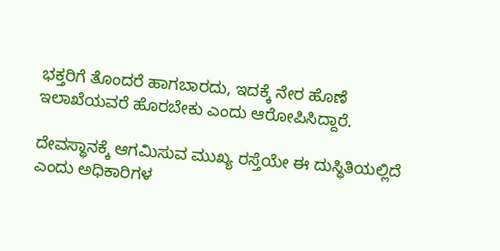ಭಕ್ತರಿಗೆ ತೊಂದರೆ ಹಾಗಬಾರದು, ಇದಕ್ಕೆ ನೇರ ಹೊಣೆ ಇಲಾಖೆಯವರೆ ಹೊರಬೇಕು ಎಂದು ಆರೋಪಿಸಿದ್ದಾರೆ.

ದೇವಸ್ಥಾನಕ್ಕೆ ಆಗಮಿಸುವ ಮುಖ್ಯ ರಸ್ತೆಯೇ ಈ ದುಸ್ಥಿತಿಯಲ್ಲಿದೆ ಎಂದು ಅಧಿಕಾರಿಗಳ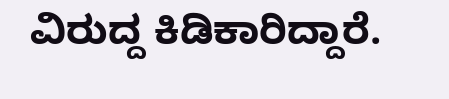ವಿರುದ್ದ ಕಿಡಿಕಾರಿದ್ದಾರೆ.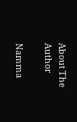About The Author

Namma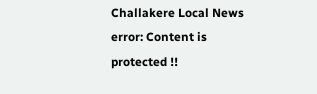Challakere Local News
error: Content is protected !!